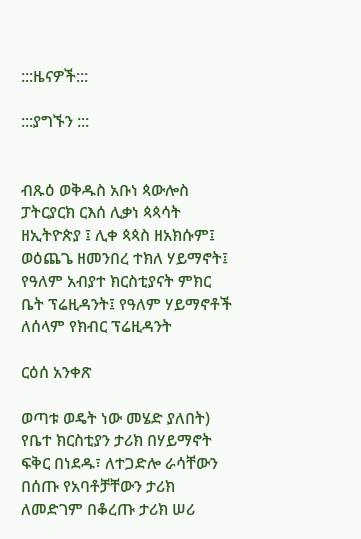:::ዜናዎች:::

:::ያግኙን :::


ብጹዕ ወቅዱስ አቡነ ጳውሎስ ፓትርያርክ ርእሰ ሊቃነ ጳጳሳት ዘኢትዮጵያ ፤ ሊቀ ጳጳስ ዘአክሱም፤ ወዕጨጌ ዘመንበረ ተክለ ሃይማኖት፤ የዓለም አብያተ ክርስቲያናት ምክር ቤት ፕሬዚዳንት፤ የዓለም ሃይማኖቶች ለሰላም የክብር ፕሬዚዳንት

ርዕሰ አንቀጽ

ወጣቱ ወዴት ነው መሄድ ያለበት)
የቤተ ክርስቲያን ታሪክ በሃይማኖት ፍቅር በነደዱ፣ ለተጋድሎ ራሳቸውን በሰጡ የአባቶቻቸውን ታሪክ ለመድገም በቆረጡ ታሪክ ሠሪ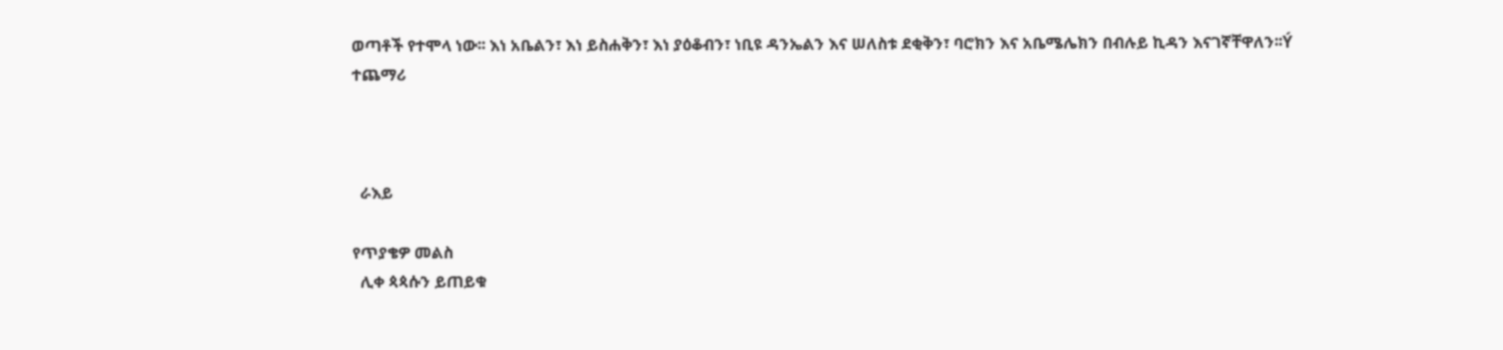ወጣቶች የተሞላ ነው፡፡ እነ አቤልን፣ እነ ይስሐቅን፣ እነ ያዕቆብን፣ ነቢዩ ዳንኤልን እና ሠለስቱ ደቂቅን፣ ባሮክን እና አቤሜሌክን በብሉይ ኪዳን እናገኛቸዋለን፡፡Ý
ተጨማሪ



  ራእይ

የጥያቄዎ መልስ
  ሊቀ ጳጳሱን ይጠይቁ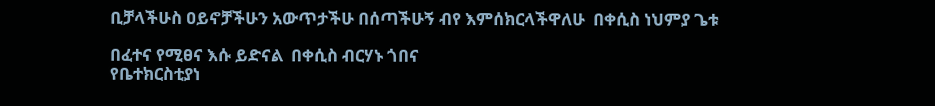ቢቻላችሁስ ዐይኖቻችሁን አውጥታችሁ በሰጣችሁኝ ብየ እምሰክርላችዋለሁ  በቀሲስ ነህምያ ጌቱ

በፈተና የሚፀና እሱ ይድናል  በቀሲስ ብርሃኑ ጎበና
የቤተክርስቲያነ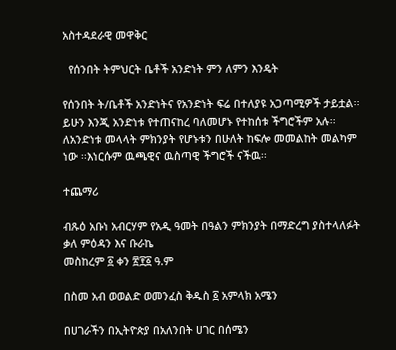አስተዳደራዊ መዋቅር

  የሰንበት ትምህርት ቤቶች አንድነት ምን ለምን እንዴት

የሰንበት ት/ቤቶች አንድነትና የአንድነት ፍሬ በተለያዩ አጋጣሚዎች ታይቷል፡፡ይሁን እንጂ አንድነቱ የተጠናከረ ባለመሆኑ የተከሰቱ ችግሮችም አሉ፡፡ ለአንድነቱ መላላት ምክንያት የሆኑቱን በሁለት ከፍሎ መመልከት መልካም ነው ፡፡እነርሱም ዉጫዊና ዉስጣዊ ችግሮች ናችዉ፡፡

ተጨማሪ

ብጹዕ አቡነ አብርሃም የአዲ ዓመት በዓልን ምክንያት በማድረግ ያስተላለፉት ቃለ ምዕዳን እና ቡራኬ
መስከረም ፩ ቀን ፳፻፩ ዓ.ም

በስመ አብ ወወልድ ወመንፈስ ቅዱስ ፩ አምላክ አሜን

በሀገራችን በኢትዮጵያ በአለንበት ሀገር በሰሜን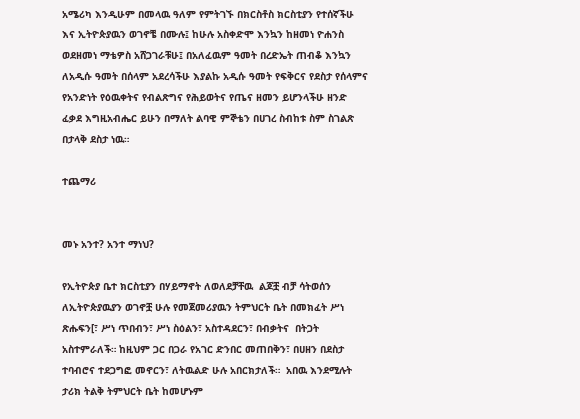አሜሪካ እንዲሁም በመላዉ ዓለም የምትገኙ በክርስቶስ ክርስቲያን የተሰኛችሁ እና ኢትዮጵያዉን ወገኖቼ በሙሉ፤ ከሁሉ አስቀድሞ እንኳን ከዘመነ ዮሐንስ ወደዘመነ ማቴዎስ አሸጋገራቹሁ፤ በአለፈዉም ዓመት በረድኤት ጠብቆ እንኳን ለአዲሱ ዓመት በሰላም አደረሳችሁ እያልኩ አዲሱ ዓመት የፍቅርና የደስታ የሰላምና የአንድነት የዕዉቀትና የብልጽግና የሕይወትና የጤና ዘመን ይሆንላችሁ ዘንድ ፈቃደ እግዚአብሔር ይሁን በማለት ልባዊ ምኞቴን በሀገረ ስብከቱ ስም ስገልጽ በታላቅ ደስታ ነዉ።

ተጨማሪ


መኑ አንተ? አንተ ማነህ?

የኢትዮጵያ ቤተ ክርስቲያን በሃይማኖት ለወለደቻቸዉ  ልጆቿ ብቻ ሳትወሰን  ለኢትዮጵያዉያን ወገኖቿ ሁሉ የመጀመሪያዉን ትምህርት ቤት በመክፈት ሥነ ጽሑፍን[፣ ሥነ ጥበብን፣ ሥነ ስዕልን፣ አስተዳደርን፣ በብቃትና  በትጋት አስተምራለች። ከዚህም ጋር በጋራ የአገር ድንበር መጠበቅን፣ በሀዘን በደስታ ተባብሮና ተደጋግፎ መኖርን፣ ለትዉልድ ሁሉ አበርክታለች።  አበዉ እንደሚሉት ታሪክ ትልቅ ትምህርት ቤት ከመሆኑም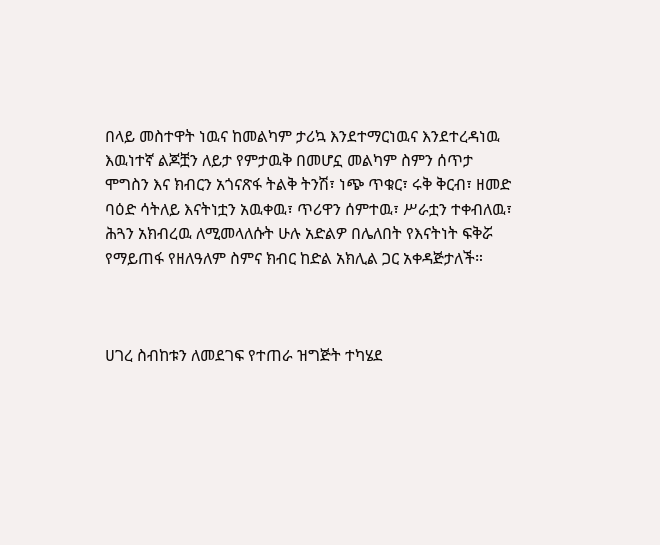በላይ መስተዋት ነዉና ከመልካም ታሪኳ እንደተማርነዉና እንደተረዳነዉ እዉነተኛ ልጆቿን ለይታ የምታዉቅ በመሆኗ መልካም ስምን ሰጥታ ሞግስን እና ክብርን አጎናጽፋ ትልቅ ትንሽ፣ ነጭ ጥቁር፣ ሩቅ ቅርብ፣ ዘመድ ባዕድ ሳትለይ እናትነቷን አዉቀዉ፣ ጥሪዋን ሰምተዉ፣ ሥራቷን ተቀብለዉ፣ ሕጓን አክብረዉ ለሚመላለሱት ሁሉ አድልዎ በሌለበት የእናትነት ፍቅሯ የማይጠፋ የዘለዓለም ስምና ክብር ከድል አክሊል ጋር አቀዳጅታለች።



ሀገረ ስብከቱን ለመደገፍ የተጠራ ዝግጅት ተካሄደ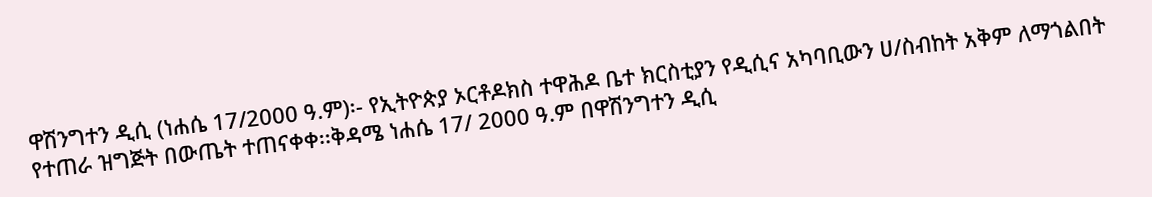ዋሽንግተን ዲሲ (ነሐሴ 17/2000 ዓ.ም)፡- የኢትዮጵያ ኦርቶዶክስ ተዋሕዶ ቤተ ክርስቲያን የዲሲና አካባቢውን ሀ/ስብከት አቅም ለማጎልበት የተጠራ ዝግጅት በውጤት ተጠናቀቀ፡፡ቅዳሜ ነሐሴ 17/ 2000 ዓ.ም በዋሽንግተን ዲሲ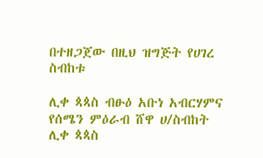በተዘጋጀው በዚህ ዝግጅት የሀገረ ስብከቱ

ሊቀ ጳጳስ ብፁዕ አቡነ አብርሃምና የሰሜን ምዕራብ ሸዋ ሀ/ስብከት ሊቀ ጳጳስ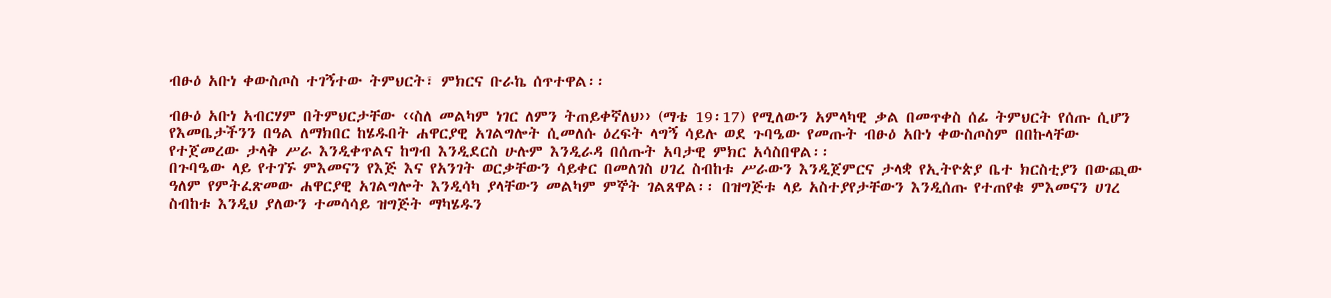ብፁዕ አቡነ ቀውስጦስ ተገኝተው ትምህርት፣ ምክርና ቡራኬ ሰጥተዋል፡፡

ብፁዕ አቡነ አብርሃም በትምህርታቸው ‹‹ስለ መልካም ነገር ለምን ትጠይቀኛለህ›› (ማቴ 19፡17) የሚለውን አምላካዊ ቃል በመጥቀስ ሰፊ ትምህርት የሰጡ ሲሆን የእመቤታችንን በዓል ለማክበር ከሄዱበት ሐዋርያዊ አገልግሎት ሲመለሱ ዕረፍት ላግኝ ሳይሉ ወደ ጉባዔው የመጡት ብፁዕ አቡነ ቀውስጦስም በበኩላቸው የተጀመረው ታላቅ ሥራ እንዲቀጥልና ከግብ እንዲደርስ ሁሉም እንዲራዳ በሰጡት አባታዊ ምክር አሳስበዋል፡፡
በጉባዔው ላይ የተገኙ ምእመናን የእጅ እና የአንገት ወርቃቸውን ሳይቀር በመለገስ ሀገረ ስብከቱ ሥራውን እንዲጀምርና ታላቋ የኢትዮጵያ ቤተ ክርስቲያን በውጪው ዓለም የምትፈጽመው ሐዋርያዊ አገልግሎት እንዲሳካ ያላቸውን መልካም ምኞት ገልጸዋል፡፡ በዝግጅቱ ላይ አስተያየታቸውን እንዲሰጡ የተጠየቁ ምእመናን ሀገረ ስብከቱ እንዲህ ያለውን ተመሳሳይ ዝግጅት ማካሄዱን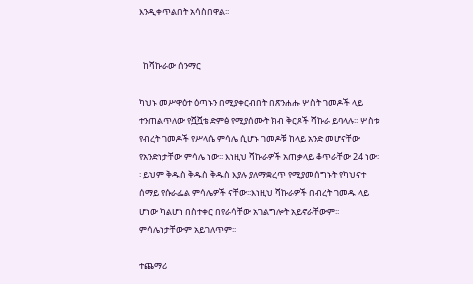እንዲቀጥልበት አሳስበዋል፡፡


  ከሻኩራው ሰንማር

ካህኑ መሥዋዕተ ዕጣኑን በሚያቀርብበት በጽንሐሑ ሦስት ገመዶች ላይ ተንጠልጥለው የሿሿቴ ድምፅ የሚያሰሙት ክብ ቅርጾች ሻኩራ ይባላሉ፡፡ ሦስቱ የብረት ገመዶች የሥላሴ ምሳሌ ሲሆኑ ገመዶቹ ከላይ አንድ መሆናቸው የአንድነታቸው ምሳሌ ነው፡፡ እነዚህ ሻኩራዎች አጠቃላይ ቆጥራቸው 24 ነው፡፡ ይህም ቅዱስ ቅዱስ ቅዱስ እያሉ ያለማቋረጥ የሚያመሰግኑት የካህናተ ሰማይ የሱራፌል ምሳሌዎች ናቸው፡፡እነዚህ ሻኩራዎች በብረት ገመዱ ላይ ሆነው ካልሆነ በስተቀር በየራሳቸው አገልግሎት አይኖራቸውም፡፡ ምሳሌነታቸውም አይገለጥም፡፡

ተጨማሪ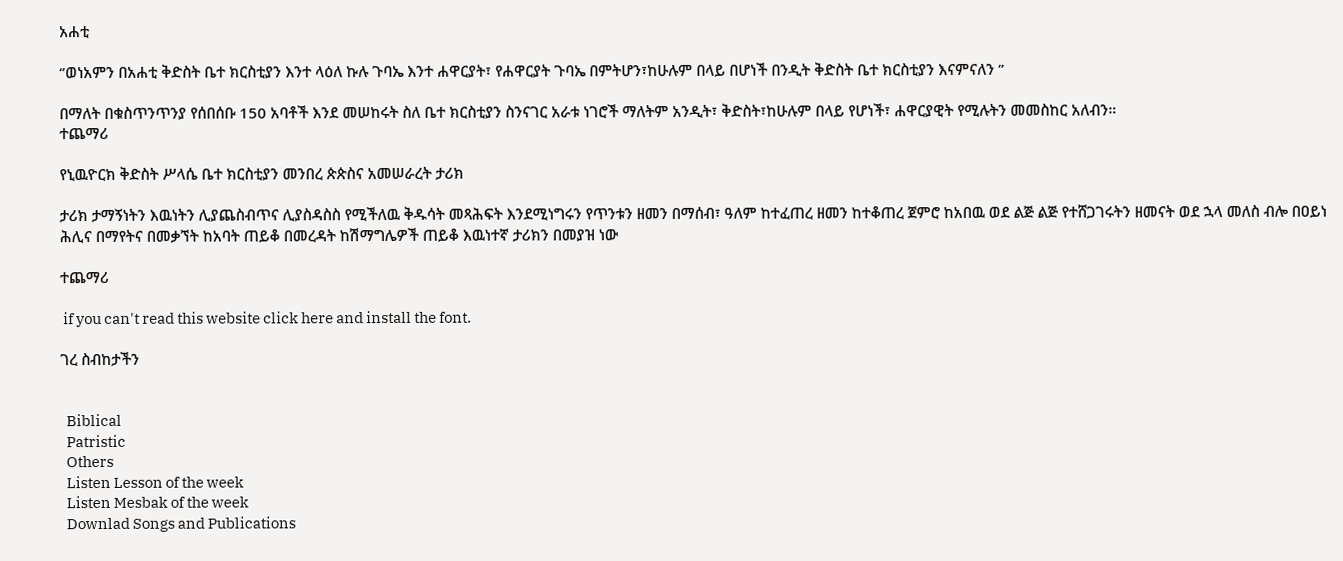አሐቲ

‘’ወነአምን በአሐቲ ቅድስት ቤተ ክርስቲያን እንተ ላዕለ ኩሉ ጉባኤ እንተ ሐዋርያት፣ የሐዋርያት ጉባኤ በምትሆን፣ከሁሉም በላይ በሆነች በንዲት ቅድስት ቤተ ክርስቲያን እናምናለን ”

በማለት በቁስጥንጥንያ የሰበሰቡ 150 አባቶች እንደ መሠከሩት ስለ ቤተ ክርስቲያን ስንናገር አራቱ ነገሮች ማለትም አንዲት፣ ቅድስት፣ከሁሉም በላይ የሆነች፣ ሐዋርያዊት የሚሉትን መመስከር አለብን።
ተጨማሪ

የኒዉዮርክ ቅድስት ሥላሴ ቤተ ክርስቲያን መንበረ ጵጵስና አመሠራረት ታሪክ

ታሪክ ታማኝነትን እዉነትን ሊያጨስብጥና ሊያስዳስስ የሚችለዉ ቅዱሳት መጻሕፍት እንደሚነግሩን የጥንቱን ዘመን በማሰብ፣ ዓለም ከተፈጠረ ዘመን ከተቆጠረ ጀምሮ ከአበዉ ወደ ልጅ ልጅ የተሸጋገሩትን ዘመናት ወደ ኋላ መለስ ብሎ በዐይነ ሕሊና በማየትና በመቃኘት ከአባት ጠይቆ በመረዳት ከሽማግሌዎች ጠይቆ እዉነተኛ ታሪክን በመያዝ ነው

ተጨማሪ

 if you can't read this website click here and install the font.

ገረ ስብከታችን


  Biblical
  Patristic
  Others
  Listen Lesson of the week
  Listen Mesbak of the week
  Downlad Songs and Publications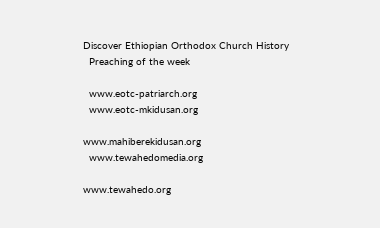Discover Ethiopian Orthodox Church History
  Preaching of the week

  www.eotc-patriarch.org
  www.eotc-mkidusan.org

www.mahiberekidusan.org
  www.tewahedomedia.org

www.tewahedo.org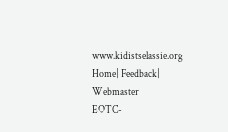www.kidistselassie.org
Home| Feedback| Webmaster
EOTC-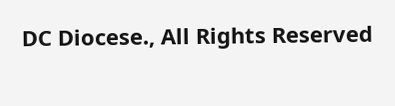DC Diocese., All Rights Reserved